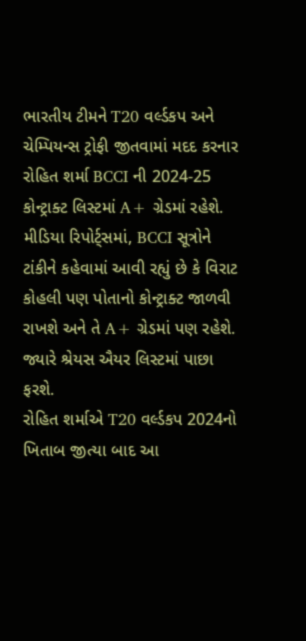ભારતીય ટીમને T20 વર્લ્ડકપ અને ચેમ્પિયન્સ ટ્રોફી જીતવામાં મદદ કરનાર રોહિત શર્મા BCCI ની 2024-25 કોન્ટ્રાક્ટ લિસ્ટમાં A+ ગ્રેડમાં રહેશે. મીડિયા રિપોર્ટ્સમાં, BCCI સૂત્રોને ટાંકીને કહેવામાં આવી રહ્યું છે કે વિરાટ કોહલી પણ પોતાનો કોન્ટ્રાક્ટ જાળવી રાખશે અને તે A+ ગ્રેડમાં પણ રહેશે. જ્યારે શ્રેયસ ઐયર લિસ્ટમાં પાછા ફરશે.
રોહિત શર્માએ T20 વર્લ્ડકપ 2024નો ખિતાબ જીત્યા બાદ આ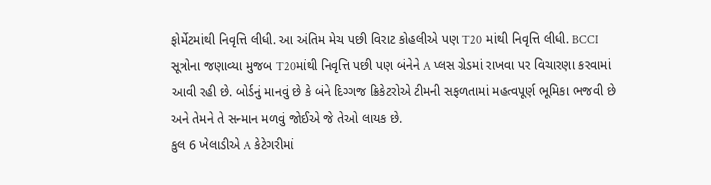ફોર્મેટમાંથી નિવૃત્તિ લીધી. આ અંતિમ મેચ પછી વિરાટ કોહલીએ પણ T20 માંથી નિવૃત્તિ લીધી. BCCI સૂત્રોના જણાવ્યા મુજબ T20માંથી નિવૃત્તિ પછી પણ બંનેને A પ્લસ ગ્રેડમાં રાખવા પર વિચારણા કરવામાં આવી રહી છે. બોર્ડનું માનવું છે કે બંને દિગ્ગજ ક્રિકેટરોએ ટીમની સફળતામાં મહત્વપૂર્ણ ભૂમિકા ભજવી છે અને તેમને તે સન્માન મળવું જોઈએ જે તેઓ લાયક છે.
કુલ 6 ખેલાડીએ A કેટેગરીમાં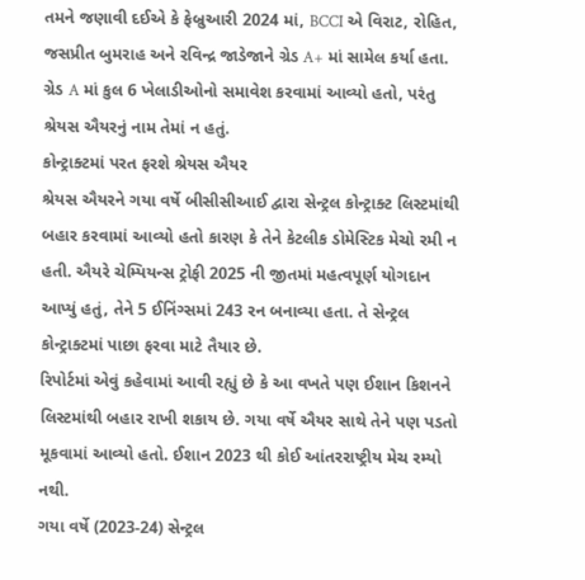તમને જણાવી દઈએ કે ફેબ્રુઆરી 2024 માં, BCCI એ વિરાટ, રોહિત, જસપ્રીત બુમરાહ અને રવિન્દ્ર જાડેજાને ગ્રેડ A+ માં સામેલ કર્યા હતા. ગ્રેડ A માં કુલ 6 ખેલાડીઓનો સમાવેશ કરવામાં આવ્યો હતો, પરંતુ શ્રેયસ ઐયરનું નામ તેમાં ન હતું.
કોન્ટ્રાક્ટમાં પરત ફરશે શ્રેયસ ઐયર
શ્રેયસ ઐયરને ગયા વર્ષે બીસીસીઆઈ દ્વારા સેન્ટ્રલ કોન્ટ્રાક્ટ લિસ્ટમાંથી બહાર કરવામાં આવ્યો હતો કારણ કે તેને કેટલીક ડોમેસ્ટિક મેચો રમી ન હતી. ઐયરે ચેમ્પિયન્સ ટ્રોફી 2025 ની જીતમાં મહત્વપૂર્ણ યોગદાન આપ્યું હતું, તેને 5 ઈનિંગ્સમાં 243 રન બનાવ્યા હતા. તે સેન્ટ્રલ કોન્ટ્રાક્ટમાં પાછા ફરવા માટે તૈયાર છે.
રિપોર્ટમાં એવું કહેવામાં આવી રહ્યું છે કે આ વખતે પણ ઈશાન કિશનને લિસ્ટમાંથી બહાર રાખી શકાય છે. ગયા વર્ષે ઐયર સાથે તેને પણ પડતો મૂકવામાં આવ્યો હતો. ઈશાન 2023 થી કોઈ આંતરરાષ્ટ્રીય મેચ રમ્યો નથી.
ગયા વર્ષે (2023-24) સેન્ટ્રલ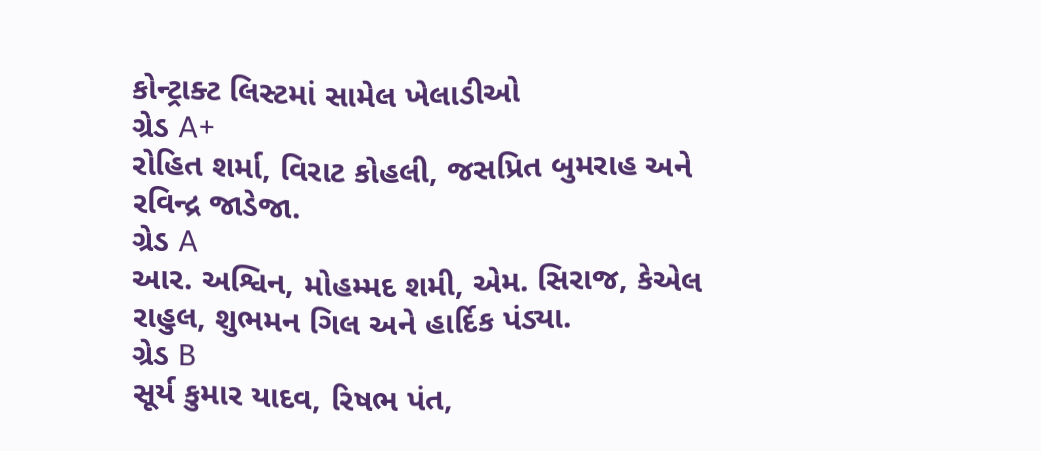કોન્ટ્રાક્ટ લિસ્ટમાં સામેલ ખેલાડીઓ
ગ્રેડ A+
રોહિત શર્મા, વિરાટ કોહલી, જસપ્રિત બુમરાહ અને રવિન્દ્ર જાડેજા.
ગ્રેડ A
આર. અશ્વિન, મોહમ્મદ શમી, એમ. સિરાજ, કેએલ રાહુલ, શુભમન ગિલ અને હાર્દિક પંડ્યા.
ગ્રેડ B
સૂર્ય કુમાર યાદવ, રિષભ પંત,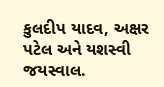કુલદીપ યાદવ, અક્ષર પટેલ અને યશસ્વી જયસ્વાલ.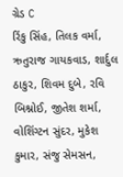ગ્રેડ C
રિંકુ સિંહ, તિલક વર્મા, ઋતુરાજ ગાયકવાડ, શાર્દુલ ઠાકુર, શિવમ દુબે, રવિ બિશ્નોઈ, જીતેશ શર્મા, વોશિંગ્ટન સુંદર, મુકેશ કુમાર, સંજુ સેમસન,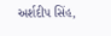અર્શદીપ સિંહ,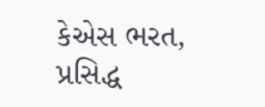કેએસ ભરત, પ્રસિદ્ધ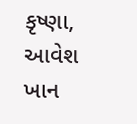કૃષ્ણા, આવેશ ખાન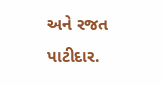અને રજત પાટીદાર.